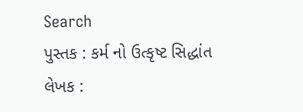Search
પુસ્તક : કર્મ નો ઉત્કૃષ્ટ સિદ્ધાંત
લેખક :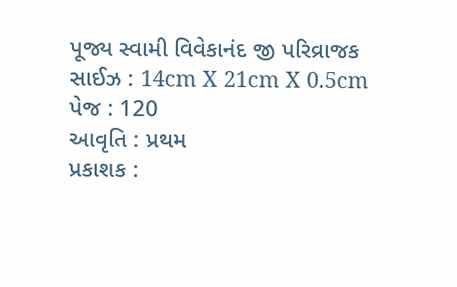પૂજ્ય સ્વામી વિવેકાનંદ જી પરિવ્રાજક
સાઈઝ : 14cm X 21cm X 0.5cm
પેજ : 120
આવૃતિ : પ્રથમ
પ્રકાશક :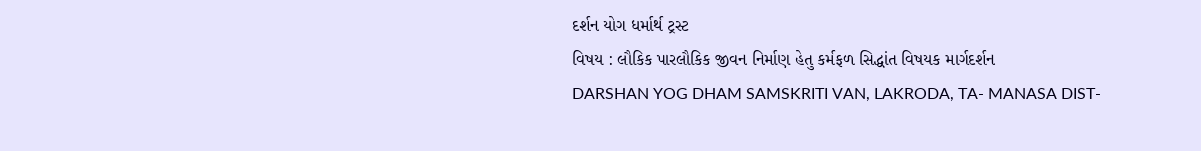દર્શન યોગ ધર્માર્થ ટ્રસ્ટ
વિષય : લૌકિક પારલૌકિક જીવન નિર્માણ હેતુ કર્મફળ સિદ્ધાંત વિષયક માર્ગદર્શન
DARSHAN YOG DHAM SAMSKRITI VAN, LAKRODA, TA- MANASA DIST-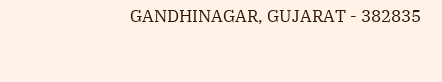GANDHINAGAR, GUJARAT - 382835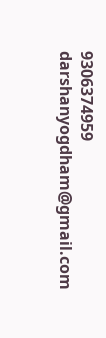9306374959
darshanyogdham@gmail.com